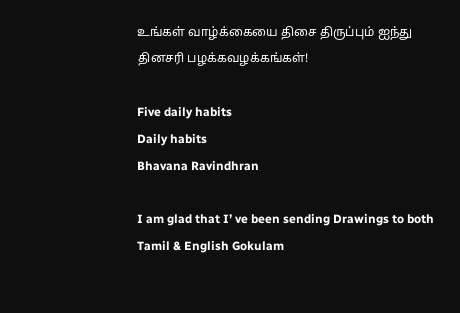உங்கள் வாழ்க்கையை திசை திருப்பும் ஐந்து தினசரி பழக்கவழக்கங்கள்!

Five daily habits
Daily habits
Bhavana Ravindhran

I am glad that I’ ve been sending Drawings to both Tamil & English Gokulam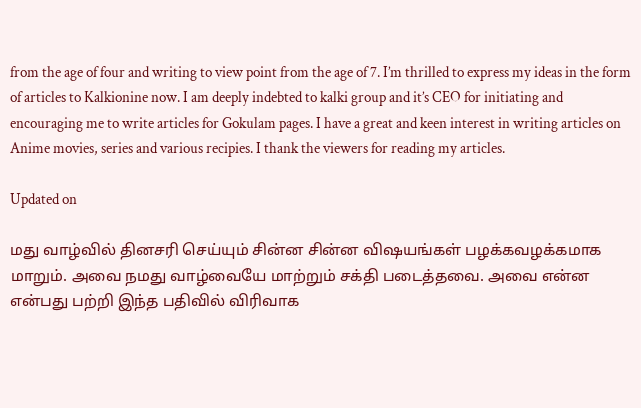from the age of four and writing to view point from the age of 7. I’m thrilled to express my ideas in the form of articles to Kalkionine now. I am deeply indebted to kalki group and it’s CEO for initiating and encouraging me to write articles for Gokulam pages. I have a great and keen interest in writing articles on Anime movies, series and various recipies. I thank the viewers for reading my articles.

Updated on

மது வாழ்வில் தினசரி செய்யும் சின்ன சின்ன விஷயங்கள் பழக்கவழக்கமாக மாறும். அவை நமது வாழ்வையே மாற்றும் சக்தி படைத்தவை. அவை என்ன என்பது பற்றி இந்த பதிவில் விரிவாக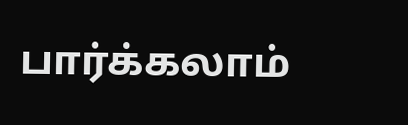பார்க்கலாம்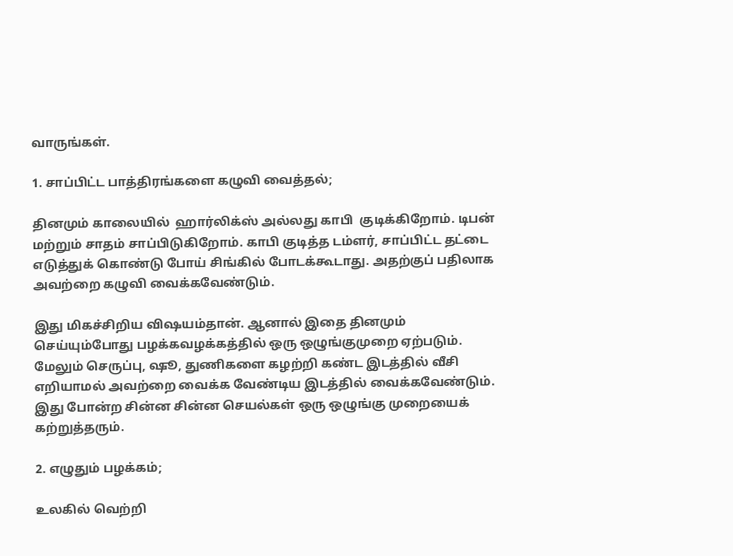வாருங்கள்.

1. சாப்பிட்ட பாத்திரங்களை கழுவி வைத்தல்;

தினமும் காலையில்  ஹார்லிக்ஸ் அல்லது காபி  குடிக்கிறோம். டிபன் மற்றும் சாதம் சாப்பிடுகிறோம். காபி குடித்த டம்ளர், சாப்பிட்ட தட்டை எடுத்துக் கொண்டு போய் சிங்கில் போடக்கூடாது. அதற்குப் பதிலாக அவற்றை கழுவி வைக்கவேண்டும்.

இது மிகச்சிறிய விஷயம்தான். ஆனால் இதை தினமும் செய்யும்போது பழக்கவழக்கத்தில் ஒரு ஒழுங்குமுறை ஏற்படும். மேலும் செருப்பு, ஷூ, துணிகளை கழற்றி கண்ட இடத்தில் வீசி எறியாமல் அவற்றை வைக்க வேண்டிய இடத்தில் வைக்கவேண்டும்.  இது போன்ற சின்ன சின்ன செயல்கள் ஒரு ஒழுங்கு முறையைக் கற்றுத்தரும்.

2. எழுதும் பழக்கம்;

உலகில் வெற்றி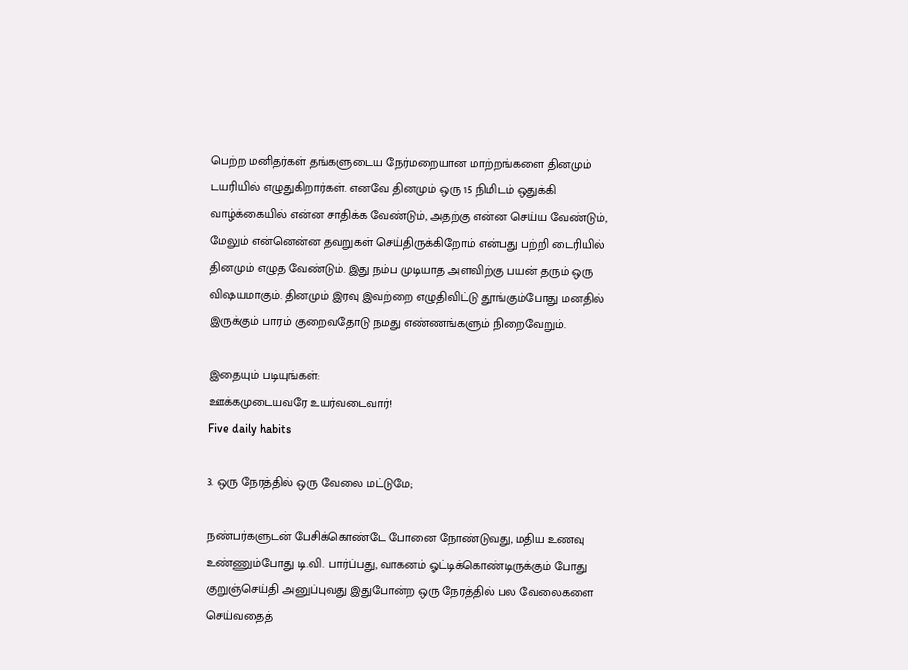பெற்ற மனிதர்கள் தங்களுடைய நேர்மறையான மாற்றங்களை தினமும் டயரியில் எழுதுகிறார்கள். எனவே தினமும் ஒரு 15 நிமிடம் ஒதுக்கி வாழ்க்கையில் என்ன சாதிக்க வேண்டும், அதற்கு என்ன செய்ய வேண்டும், மேலும் என்னென்ன தவறுகள் செய்திருக்கிறோம் என்பது பற்றி டைரியில் தினமும் எழுத வேண்டும். இது நம்ப முடியாத அளவிற்கு பயன் தரும் ஒரு விஷயமாகும். தினமும் இரவு இவற்றை எழுதிவிட்டு தூங்கும்போது மனதில் இருக்கும் பாரம் குறைவதோடு நமது எண்ணங்களும் நிறைவேறும்.

இதையும் படியுங்கள்:
ஊக்கமுடையவரே உயர்வடைவார்!
Five daily habits

3. ஒரு நேரத்தில் ஒரு வேலை மட்டுமே;

நண்பர்களுடன் பேசிக்கொண்டே போனை நோண்டுவது, மதிய உணவு உண்ணும்போது டி.வி. பார்ப்பது, வாகனம் ஓட்டிக்கொண்டிருக்கும் போது குறுஞ்செய்தி அனுப்புவது இதுபோன்ற ஒரு நேரத்தில் பல வேலைகளை செய்வதைத்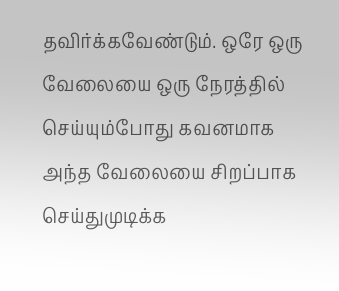தவிர்க்கவேண்டும். ஒரே ஒரு வேலையை ஒரு நேரத்தில் செய்யும்போது கவனமாக அந்த வேலையை சிறப்பாக செய்துமுடிக்க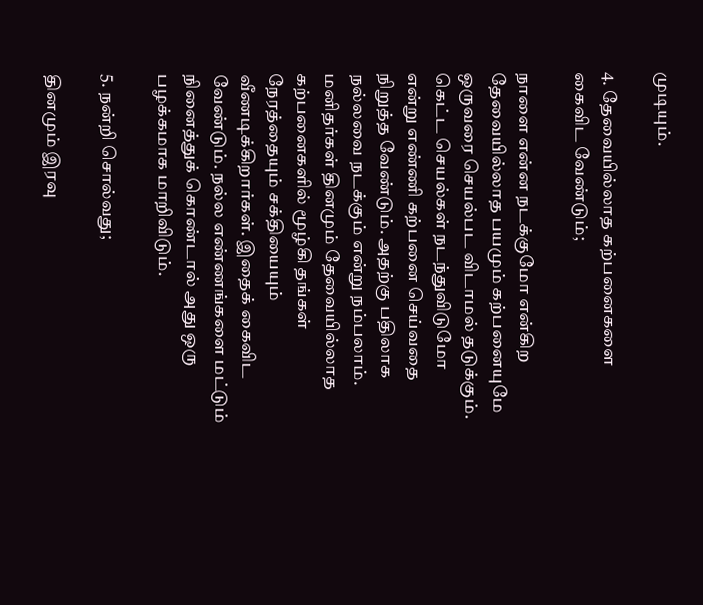முடியும்.

4. தேவையில்லாத கற்பனைகளை கைவிட வேண்டும்;

நாளை என்ன நடக்குமோ என்கிற தேவையில்லாத பயமும் கற்பனையுமே ஒருவரை செயல்பட விடாமல் தடுக்கும்.  கெட்ட செயல்கள் நடந்துவிடுமோ என்று எண்ணி கற்பனை செய்வதை நிறுத்த வேண்டும். அதற்கு பதிலாக நல்லவை நடக்கும் என்று நம்பலாம். மனிதர்கள் தினமும் தேவையில்லாத கற்பனைகளில் மூழ்கி தங்கள் நேரத்தையும் சக்தியையும் வீணடிக்கிறார்கள். இதைக் கைவிட வேண்டும். நல்ல எண்ணங்களை மட்டும் நினைத்துக் கொண்டால் அது ஒரு பழக்கமாக மாறிவிடும்.

5. நன்றி சொல்வது;

தினமும் இரவு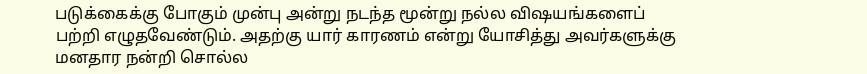படுக்கைக்கு போகும் முன்பு அன்று நடந்த மூன்று நல்ல விஷயங்களைப் பற்றி எழுதவேண்டும். அதற்கு யார் காரணம் என்று யோசித்து அவர்களுக்கு மனதார நன்றி சொல்ல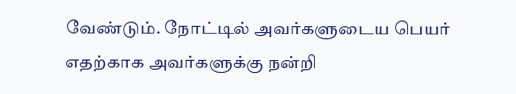வேண்டும். நோட்டில் அவர்களுடைய பெயர் எதற்காக அவர்களுக்கு நன்றி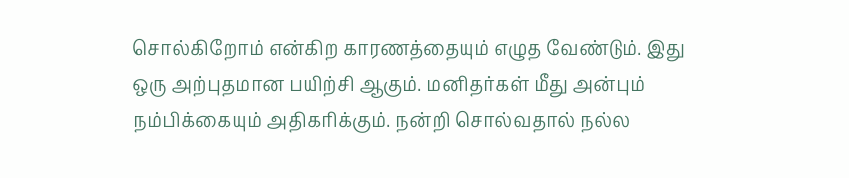சொல்கிறோம் என்கிற காரணத்தையும் எழுத வேண்டும். இது ஒரு அற்புதமான பயிற்சி ஆகும். மனிதர்கள் மீது அன்பும் நம்பிக்கையும் அதிகரிக்கும். நன்றி சொல்வதால் நல்ல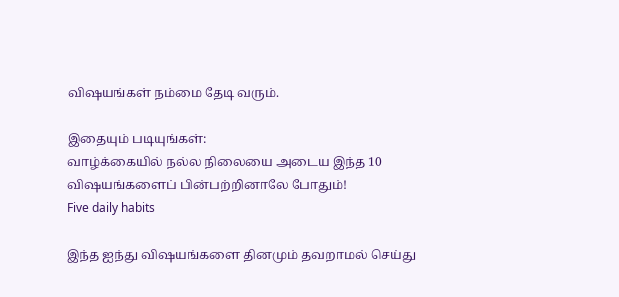விஷயங்கள் நம்மை தேடி வரும்.

இதையும் படியுங்கள்:
வாழ்க்கையில் நல்ல நிலையை அடைய இந்த 10 விஷயங்களைப் பின்பற்றினாலே போதும்!
Five daily habits

இந்த ஐந்து விஷயங்களை தினமும் தவறாமல் செய்து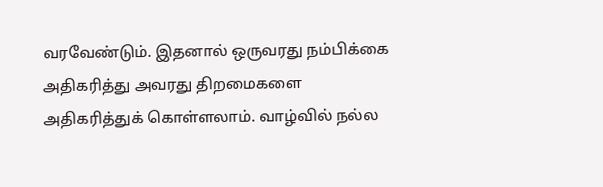வரவேண்டும். இதனால் ஒருவரது நம்பிக்கை அதிகரித்து அவரது திறமைகளை அதிகரித்துக் கொள்ளலாம். வாழ்வில் நல்ல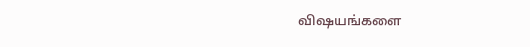விஷயங்களை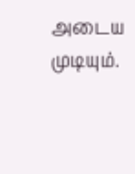அடைய முடியும்.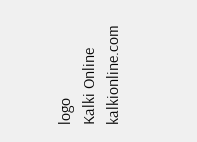logo
Kalki Online
kalkionline.com